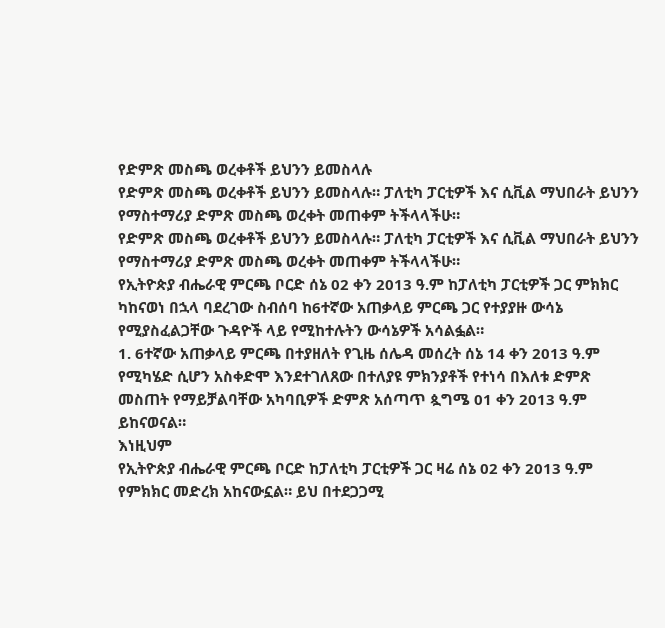የድምጽ መስጫ ወረቀቶች ይህንን ይመስላሉ
የድምጽ መስጫ ወረቀቶች ይህንን ይመስላሉ። ፓለቲካ ፓርቲዎች እና ሲቪል ማህበራት ይህንን የማስተማሪያ ድምጽ መስጫ ወረቀት መጠቀም ትችላላችሁ።
የድምጽ መስጫ ወረቀቶች ይህንን ይመስላሉ። ፓለቲካ ፓርቲዎች እና ሲቪል ማህበራት ይህንን የማስተማሪያ ድምጽ መስጫ ወረቀት መጠቀም ትችላላችሁ።
የኢትዮጵያ ብሔራዊ ምርጫ ቦርድ ሰኔ 02 ቀን 2013 ዓ.ም ከፓለቲካ ፓርቲዎች ጋር ምክክር ካከናወነ በኋላ ባደረገው ስብሰባ ከ6ተኛው አጠቃላይ ምርጫ ጋር የተያያዙ ውሳኔ የሚያስፈልጋቸው ጉዳዮች ላይ የሚከተሉትን ውሳኔዎች አሳልፏል።
1. 6ተኛው አጠቃላይ ምርጫ በተያዘለት የጊዜ ሰሌዳ መሰረት ሰኔ 14 ቀን 2013 ዓ.ም የሚካሄድ ሲሆን አስቀድሞ እንደተገለጸው በተለያዩ ምክንያቶች የተነሳ በእለቱ ድምጽ መስጠት የማይቻልባቸው አካባቢዎች ድምጽ አሰጣጥ ጷግሜ 01 ቀን 2013 ዓ.ም ይከናወናል።
እነዚህም
የኢትዮጵያ ብሔራዊ ምርጫ ቦርድ ከፓለቲካ ፓርቲዎች ጋር ዛሬ ሰኔ 02 ቀን 2013 ዓ.ም የምክክር መድረክ አከናውኗል። ይህ በተደጋጋሚ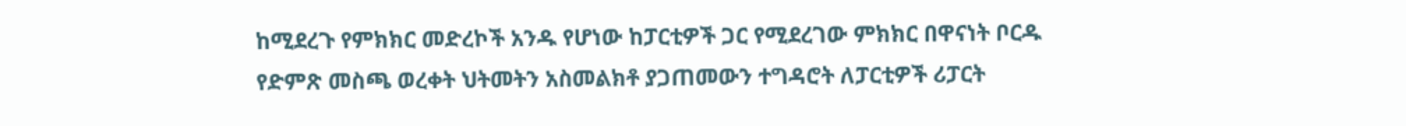ከሚደረጉ የምክክር መድረኮች አንዱ የሆነው ከፓርቲዎች ጋር የሚደረገው ምክክር በዋናነት ቦርዱ የድምጽ መስጫ ወረቀት ህትመትን አስመልክቶ ያጋጠመውን ተግዳሮት ለፓርቲዎች ሪፓርት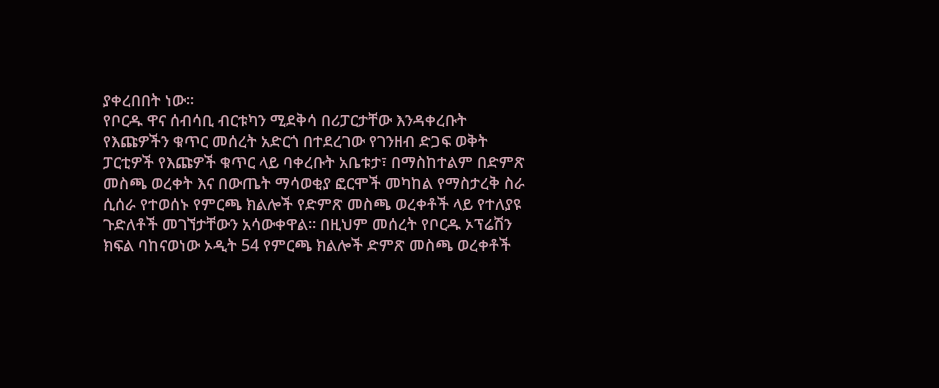ያቀረበበት ነው።
የቦርዱ ዋና ሰብሳቢ ብርቱካን ሚደቅሳ በሪፓርታቸው እንዳቀረቡት የእጩዎችን ቁጥር መሰረት አድርጎ በተደረገው የገንዘብ ድጋፍ ወቅት ፓርቲዎች የእጩዎች ቁጥር ላይ ባቀረቡት አቤቱታ፣ በማስከተልም በድምጽ መስጫ ወረቀት እና በውጤት ማሳወቂያ ፎርሞች መካከል የማስታረቅ ስራ ሲሰራ የተወሰኑ የምርጫ ክልሎች የድምጽ መስጫ ወረቀቶች ላይ የተለያዩ ጉድለቶች መገኘታቸውን አሳውቀዋል። በዚህም መሰረት የቦርዱ ኦፕሬሽን ክፍል ባከናወነው ኦዲት 54 የምርጫ ክልሎች ድምጽ መስጫ ወረቀቶች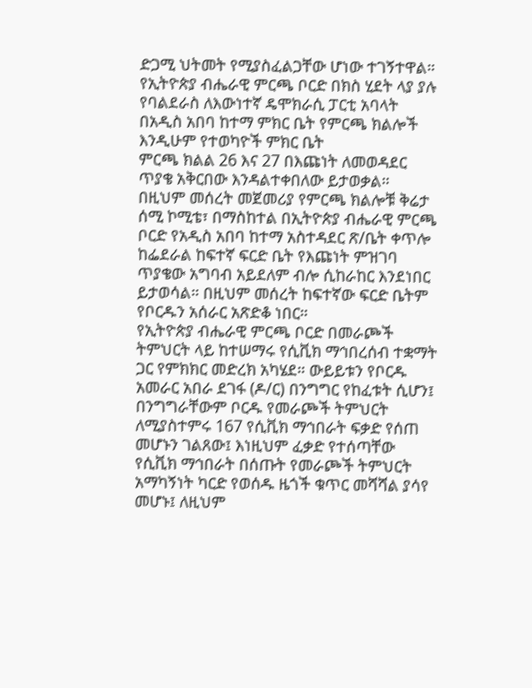ድጋሚ ህትመት የሚያስፈልጋቸው ሆነው ተገኝተዋል።
የኢትዮጵያ ብሔራዊ ምርጫ ቦርድ በክስ ሂደት ላያ ያሉ የባልደራስ ለእውነተኛ ዴሞክራሲ ፓርቲ አባላት በአዲስ አበባ ከተማ ምክር ቤት የምርጫ ክልሎች
እንዲሁም የተወካዮች ምክር ቤት
ምርጫ ክልል 26 እና 27 በእጩነት ለመወዳደር ጥያቄ አቅርበው እንዳልተቀበለው ይታወቃል።
በዚህም መሰረት መጀመሪያ የምርጫ ክልሎቹ ቅሬታ ሰሚ ኮሚቴ፣ በማስከተል በኢትዮጵያ ብሔራዊ ምርጫ ቦርድ የአዲስ አበባ ከተማ አስተዳደር ጽ/ቤት ቀጥሎ ከፌደራል ከፍተኛ ፍርድ ቤት የእጩነት ምዝገባ ጥያቄው አግባብ አይደለም ብሎ ሲከራከር እንደነበር ይታወሳል። በዚህም መሰረት ከፍተኛው ፍርድ ቤትም የቦርዱን አሰራር አጽድቆ ነበር።
የኢትዮጵያ ብሔራዊ ምርጫ ቦርድ በመራጮች ትምህርት ላይ ከተሠማሩ የሲቪክ ማኅበረሰብ ተቋማት ጋር የምክክር መድረክ አካሄደ። ውይይቱን የቦርዱ አመራር አበራ ደገፋ (ዶ/ር) በንግግር የከፈቱት ሲሆን፤ በንግግራቸውም ቦርዱ የመራጮች ትምህርት ለሚያስተምሩ 167 የሲቪክ ማኅበራት ፍቃድ የሰጠ መሆኑን ገልጸው፤ እነዚህም ፈቃድ የተሰጣቸው የሲቪክ ማኅበራት በሰጡት የመራጮች ትምህርት አማካኝነት ካርድ የወሰዱ ዜጎች ቁጥር መሻሻል ያሳየ መሆኑ፤ ለዚህም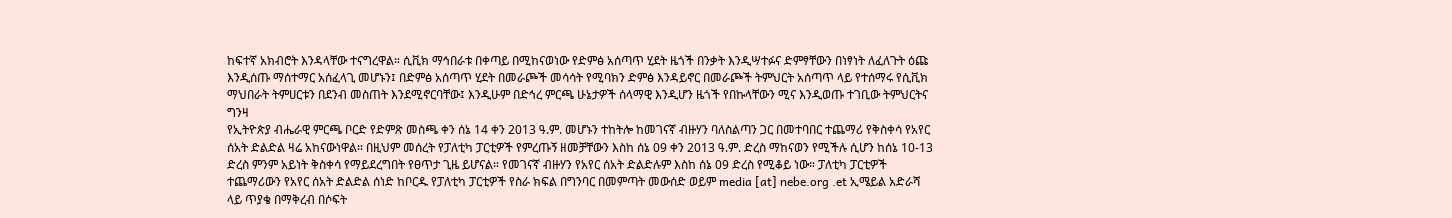ከፍተኛ አክብሮት እንዳላቸው ተናግረዋል። ሲቪክ ማኅበራቱ በቀጣይ በሚከናወነው የድምፅ አሰጣጥ ሂደት ዜጎች በንቃት እንዲሣተፉና ድምፃቸውን በነፃነት ለፈለጉት ዕጩ እንዲሰጡ ማሰተማር አሰፈላጊ መሆኑን፤ በድምፅ አሰጣጥ ሂደት በመራጮች መሳሳት የሚባክን ድምፅ እንዳይኖር በመራጮች ትምህርት አሰጣጥ ላይ የተሰማሩ የሲቪክ ማህበራት ትምሀርቱን በደንብ መስጠት እንደሚኖርባቸው፤ እንዲሁም በድኅረ ምርጫ ሁኔታዎች ሰላማዊ እንዲሆን ዜጎች የበኩላቸውን ሚና እንዲወጡ ተገቢው ትምህርትና ግንዛ
የኢትዮጵያ ብሔራዊ ምርጫ ቦርድ የድምጽ መስጫ ቀን ሰኔ 14 ቀን 2013 ዓ.ም. መሆኑን ተከትሎ ከመገናኛ ብዙሃን ባለስልጣን ጋር በመተባበር ተጨማሪ የቅስቀሳ የአየር ሰአት ድልድል ዛሬ አከናውነዋል። በዚህም መሰረት የፓለቲካ ፓርቲዎች የምረጡኝ ዘመቻቸውን እስከ ሰኔ 09 ቀን 2013 ዓ.ም. ድረስ ማከናወን የሚችሉ ሲሆን ከሰኔ 10-13 ድረስ ምንም አይነት ቅስቀሳ የማይደረግበት የፀጥታ ጊዜ ይሆናል። የመገናኛ ብዙሃን የአየር ሰአት ድልድሉም እስከ ሰኔ 09 ድረስ የሚቆይ ነው። ፓለቲካ ፓርቲዎች ተጨማሪውን የአየር ሰአት ድልድል ሰነድ ከቦርዱ የፓለቲካ ፓርቲዎች የስራ ክፍል በግንባር በመምጣት መውሰድ ወይም media [at] nebe.org .et ኢሜይል አድራሻ ላይ ጥያቄ በማቅረብ በሶፍት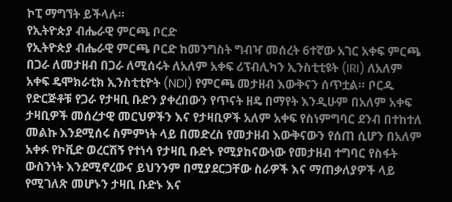ኮፒ ማግኘት ይችላሉ።
የኢትዮጵያ ብሔራዊ ምርጫ ቦርድ
የኢትዮጵያ ብሔራዊ ምርጫ ቦርድ ከመንግስት ግብዣ መሰረት 6ተኛው አገር አቀፍ ምርጫ በጋራ ለመታዘብ በጋራ ለሚሰሩት ለአለም አቀፍ ሪፕብሊካን ኢንስቲቲዩት (IRI) ለአለም አቀፍ ዴሞክራቲክ ኢንስቲቲዮት (NDI) የምርጫ መታዘብ እውቅናን ሰጥቷል። ቦርዱ የድርጅቶቹ የጋራ የታዛቢ ቡድን ያቀረበውን የጥናት ዘዴ በማየት እንዲሁም በአለም አቀፍ ታዛቢዎች መሰረታዊ መርህዎችን እና የታዛቢዎች አለም አቀፍ የስነምግባር ደንብ በተከተለ መልኩ እንደሚሰሩ ስምምነት ላይ በመድረስ የመታዘብ እውቅናውን የሰጠ ሲሆን በአለም አቀፉ የኮቪድ ወረርሽኝ የተነሳ የታዛቢ ቡድኑ የሚያከናውነው የመታዘብ ተግባር የስፋት ውስንነት እንደሚኖረውና ይህንንም በሚያደርጋቸው ስራዎች እና ማጠቃለያዎች ላይ የሚገለጽ መሆኑን ታዛቢ ቡድኑ እና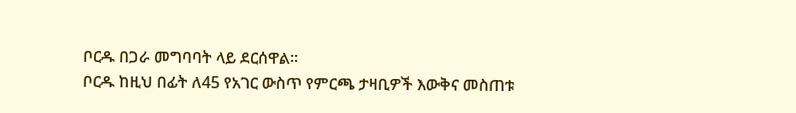ቦርዱ በጋራ መግባባት ላይ ደርሰዋል።
ቦርዱ ከዚህ በፊት ለ45 የአገር ውስጥ የምርጫ ታዛቢዎች እውቅና መስጠቱ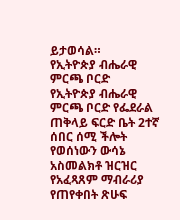ይታወሳል።
የኢትዮጵያ ብሔራዊ ምርጫ ቦርድ
የኢትዮጵያ ብሔራዊ ምርጫ ቦርድ የፌደራል ጠቅላይ ፍርድ ቤት 2ተኛ ሰበር ሰሚ ችሎት የወሰነውን ውሳኔ አስመልክቶ ዝርዝር የአፈጻጸም ማብራሪያ የጠየቀበት ጽሁፍ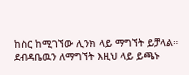ከስር ከሚገኘው ሊንክ ላይ ማግኘት ይቻላል።
ደብዳቤዉን ለማግኘት እዚህ ላይ ይጫኑ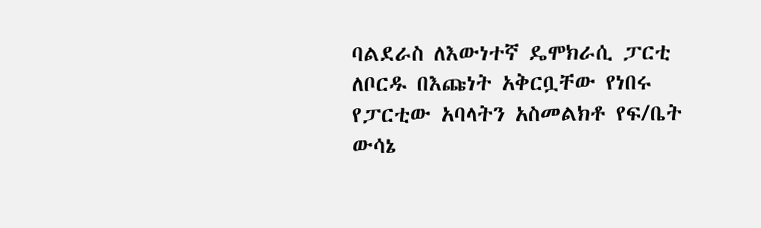ባልደራስ ለእውነተኛ ዴሞክራሲ ፓርቲ ለቦርዱ በእጩነት አቅርቧቸው የነበሩ የፓርቲው አባላትን አስመልክቶ የፍ/ቤት ውሳኔ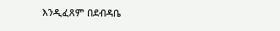እንዲፈጸም በደብዳቤ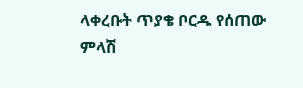ላቀረቡት ጥያቄ ቦርዱ የሰጠው ምላሽ